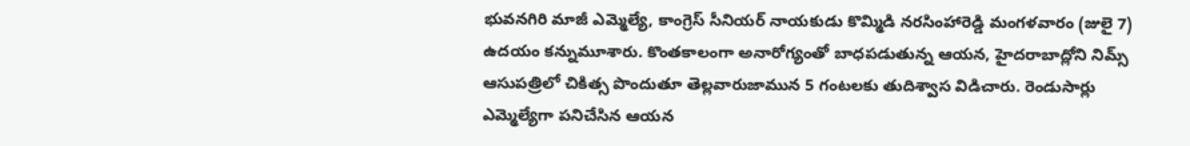భువనగిరి మాజీ ఎమ్మెల్యే, కాంగ్రెస్ సీనియర్ నాయకుడు కొమ్మిడి నరసింహారెడ్డి మంగళవారం (జులై 7) ఉదయం కన్నుమూశారు. కొంతకాలంగా అనారోగ్యంతో బాధపడుతున్న ఆయన, హైదరాబాద్లోని నిమ్స్ ఆసుపత్రిలో చికిత్స పొందుతూ తెల్లవారుజామున 5 గంటలకు తుదిశ్వాస విడిచారు. రెండుసార్లు ఎమ్మెల్యేగా పనిచేసిన ఆయన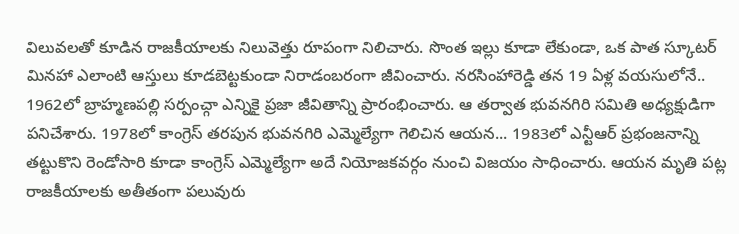విలువలతో కూడిన రాజకీయాలకు నిలువెత్తు రూపంగా నిలిచారు. సొంత ఇల్లు కూడా లేకుండా, ఒక పాత స్కూటర్ మినహా ఎలాంటి ఆస్తులు కూడబెట్టకుండా నిరాడంబరంగా జీవించారు. నరసింహారెడ్డి తన 19 ఏళ్ల వయసులోనే.. 1962లో బ్రాహ్మణపల్లి సర్పంచ్గా ఎన్నికై ప్రజా జీవితాన్ని ప్రారంభించారు. ఆ తర్వాత భువనగిరి సమితి అధ్యక్షుడిగా పనిచేశారు. 1978లో కాంగ్రెస్ తరపున భువనగిరి ఎమ్మెల్యేగా గెలిచిన ఆయన... 1983లో ఎన్టీఆర్ ప్రభంజనాన్ని తట్టుకొని రెండోసారి కూడా కాంగ్రెస్ ఎమ్మెల్యేగా అదే నియోజకవర్గం నుంచి విజయం సాధించారు. ఆయన మృతి పట్ల రాజకీయాలకు అతీతంగా పలువురు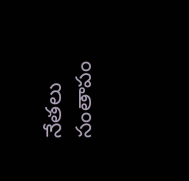నేతలు సంతాపం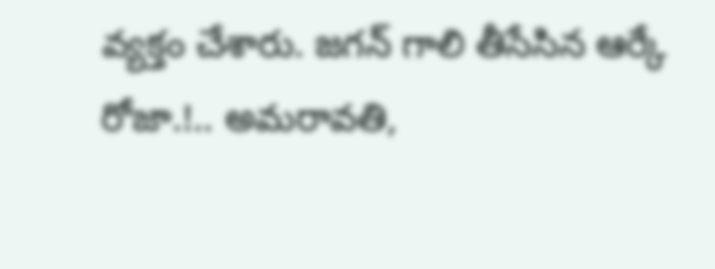వ్యక్తం చేశారు. జగన్ గాలి తీసేసిన ఆర్కే రోజా.!.. అమరావతి,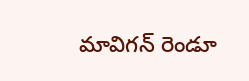మావిగన్ రెండూ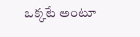ఒక్కటే అంటూ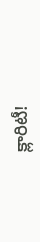క్లారిటీ!